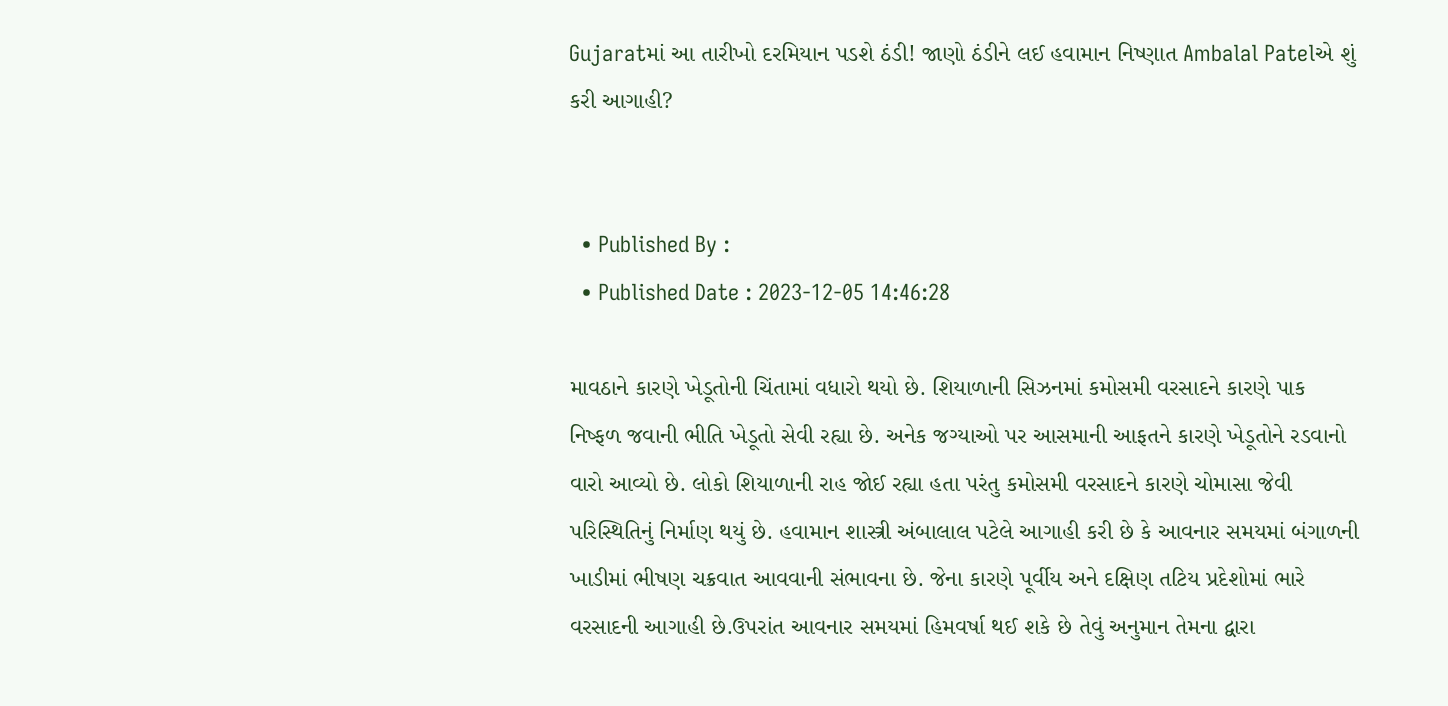Gujaratમાં આ તારીખો દરમિયાન પડશે ઠંડી! જાણો ઠંડીને લઈ હવામાન નિષ્ણાત Ambalal Patelએ શું કરી આગાહી?


  • Published By :
  • Published Date : 2023-12-05 14:46:28

માવઠાને કારણે ખેડૂતોની ચિંતામાં વધારો થયો છે. શિયાળાની સિઝનમાં કમોસમી વરસાદને કારણે પાક નિષ્ફળ જવાની ભીતિ ખેડૂતો સેવી રહ્યા છે. અનેક જગ્યાઓ પર આસમાની આફતને કારણે ખેડૂતોને રડવાનો વારો આવ્યો છે. લોકો શિયાળાની રાહ જોઈ રહ્યા હતા પરંતુ કમોસમી વરસાદને કારણે ચોમાસા જેવી પરિસ્થિતિનું નિર્માણ થયું છે. હવામાન શાસ્ત્રી અંબાલાલ પટેલે આગાહી કરી છે કે આવનાર સમયમાં બંગાળની ખાડીમાં ભીષણ ચક્રવાત આવવાની સંભાવના છે. જેના કારણે પૂર્વીય અને દક્ષિણ તટિય પ્રદેશોમાં ભારે વરસાદની આગાહી છે.ઉપરાંત આવનાર સમયમાં હિમવર્ષા થઈ શકે છે તેવું અનુમાન તેમના દ્વારા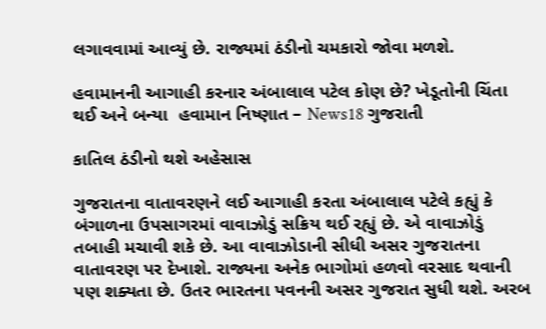લગાવવામાં આવ્યું છે. રાજ્યમાં ઠંડીનો ચમકારો જોવા મળશે.

હવામાનની આગાહી કરનાર અંબાલાલ પટેલ કોણ છે? ખેડૂતોની ચિંતા થઈ અને બન્યા  હવામાન નિષ્ણાત – News18 ગુજરાતી

કાતિલ ઠંડીનો થશે અહેસાસ

ગુજરાતના વાતાવરણને લઈ આગાહી કરતા અંબાલાલ પટેલે કહ્યું કે બંગાળના ઉપસાગરમાં વાવાઝોડું સક્રિય થઈ રહ્યું છે. એ વાવાઝોડું  તબાહી મચાવી શકે છે. આ વાવાઝોડાની સીધી અસર ગુજરાતના વાતાવરણ પર દેખાશે. રાજ્યના અનેક ભાગોમાં હળવો વરસાદ થવાની પણ શક્યતા છે. ઉતર ભારતના પવનની અસર ગુજરાત સુધી થશે. અરબ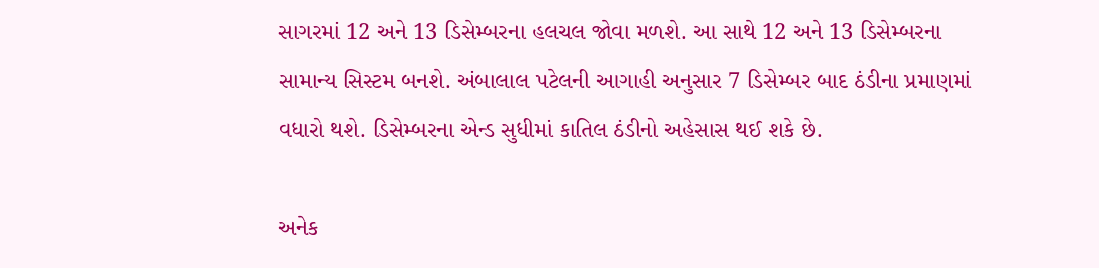સાગરમાં 12 અને 13 ડિસેમ્બરના હલચલ જોવા મળશે. આ સાથે 12 અને 13 ડિસેમ્બરના સામાન્ય સિસ્ટમ બનશે. અંબાલાલ પટેલની આગાહી અનુસાર 7 ડિસેમ્બર બાદ ઠંડીના પ્રમાણમાં વધારો થશે. ડિસેમ્બરના એન્ડ સુધીમાં કાતિલ ઠંડીનો અહેસાસ થઈ શકે છે.

અનેક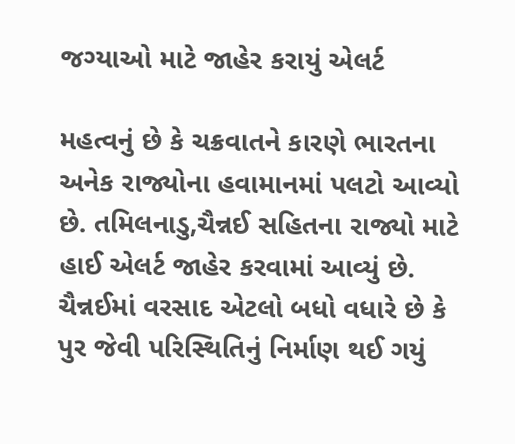જગ્યાઓ માટે જાહેર કરાયું એલર્ટ

મહત્વનું છે કે ચક્રવાતને કારણે ભારતના અનેક રાજ્યોના હવામાનમાં પલટો આવ્યો છે. તમિલનાડુ,ચૈન્નઈ સહિતના રાજ્યો માટે હાઈ એલર્ટ જાહેર કરવામાં આવ્યું છે. ચૈન્નઈમાં વરસાદ એટલો બધો વધારે છે કે પુર જેવી પરિસ્થિતિનું નિર્માણ થઈ ગયું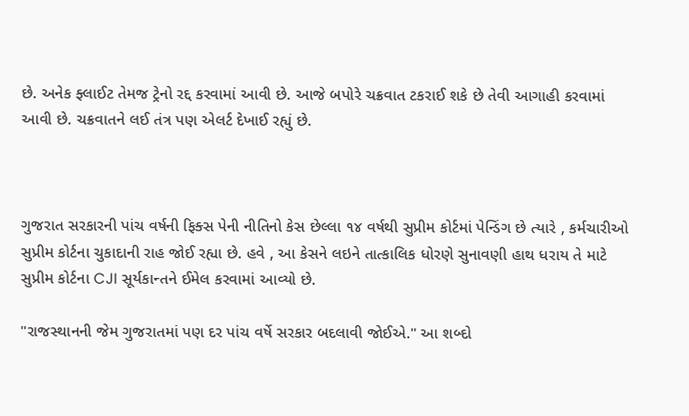છે. અનેક ફ્લાઈટ તેમજ ટ્રેનો રદ્દ કરવામાં આવી છે. આજે બપોરે ચક્રવાત ટકરાઈ શકે છે તેવી આગાહી કરવામાં આવી છે. ચક્રવાતને લઈ તંત્ર પણ એલર્ટ દેખાઈ રહ્યું છે.



ગુજરાત સરકારની પાંચ વર્ષની ફિક્સ પેની નીતિનો કેસ છેલ્લા ૧૪ વર્ષથી સુપ્રીમ કોર્ટમાં પેન્ડિંગ છે ત્યારે , કર્મચારીઓ સુપ્રીમ કોર્ટના ચુકાદાની રાહ જોઈ રહ્યા છે. હવે , આ કેસને લઇને તાત્કાલિક ધોરણે સુનાવણી હાથ ધરાય તે માટે સુપ્રીમ કોર્ટના CJI સૂર્યકાન્તને ઈમેલ કરવામાં આવ્યો છે.

"રાજસ્થાનની જેમ ગુજરાતમાં પણ દર પાંચ વર્ષે સરકાર બદલાવી જોઈએ." આ શબ્દો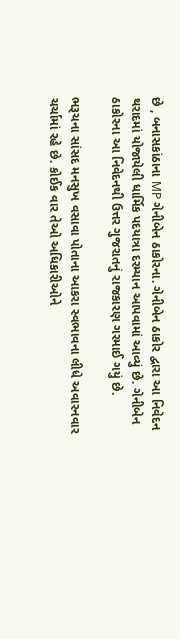છે , બનાસકાંઠાના MP ગેનીબેન ઠાકોરના. ગેનીબેન ઠાકોર દ્વારા આ નિવેદન થરાદમાં યોજાયેલી ધાર્મિક પદયાત્રા દરમ્યાન આપવામાં આવ્યું છે. ગેનીબેન ઠાકોરના આ નિવેદનથી ઉત્તર ગુજરાતનું રાજકારણ ગરમાઈ ગયું છે.

ભરૂચના સાંસદ મનસુખ વસાવા પોતાના આકરા સ્વભાવના લીધે અવારનવાર ચર્ચામાં રહે છે. કોઈક વાર તેઓ અધિકારીઓને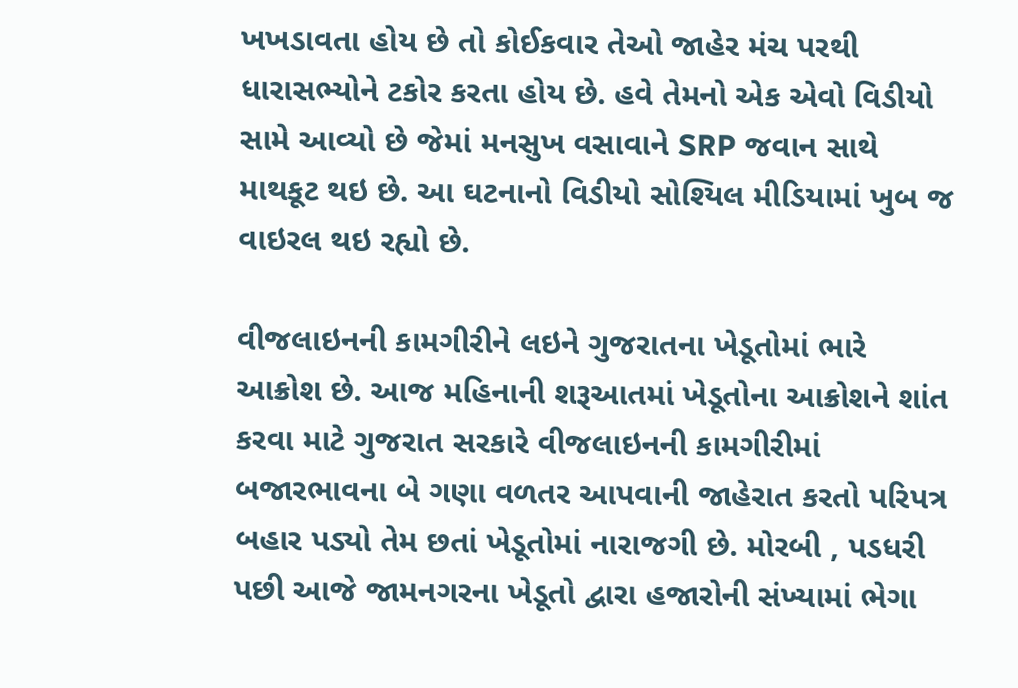ખખડાવતા હોય છે તો કોઈકવાર તેઓ જાહેર મંચ પરથી ધારાસભ્યોને ટકોર કરતા હોય છે. હવે તેમનો એક એવો વિડીયો સામે આવ્યો છે જેમાં મનસુખ વસાવાને SRP જવાન સાથે માથકૂટ થઇ છે. આ ઘટનાનો વિડીયો સોશ્યિલ મીડિયામાં ખુબ જ વાઇરલ થઇ રહ્યો છે.

વીજલાઇનની કામગીરીને લઇને ગુજરાતના ખેડૂતોમાં ભારે આક્રોશ છે. આજ મહિનાની શરૂઆતમાં ખેડૂતોના આક્રોશને શાંત કરવા માટે ગુજરાત સરકારે વીજલાઇનની કામગીરીમાં બજારભાવના બે ગણા વળતર આપવાની જાહેરાત કરતો પરિપત્ર બહાર પડ્યો તેમ છતાં ખેડૂતોમાં નારાજગી છે. મોરબી , પડધરી પછી આજે જામનગરના ખેડૂતો દ્વારા હજારોની સંખ્યામાં ભેગા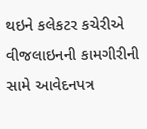થઇને કલેકટર કચેરીએ વીજલાઇનની કામગીરીની સામે આવેદનપત્ર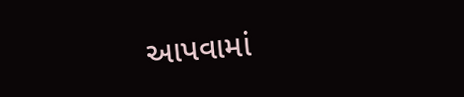આપવામાં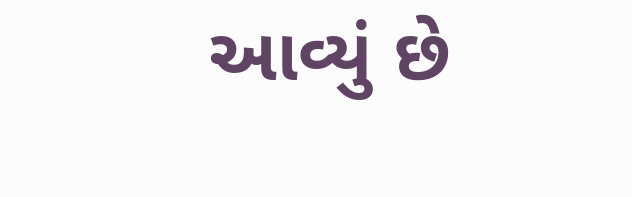આવ્યું છે